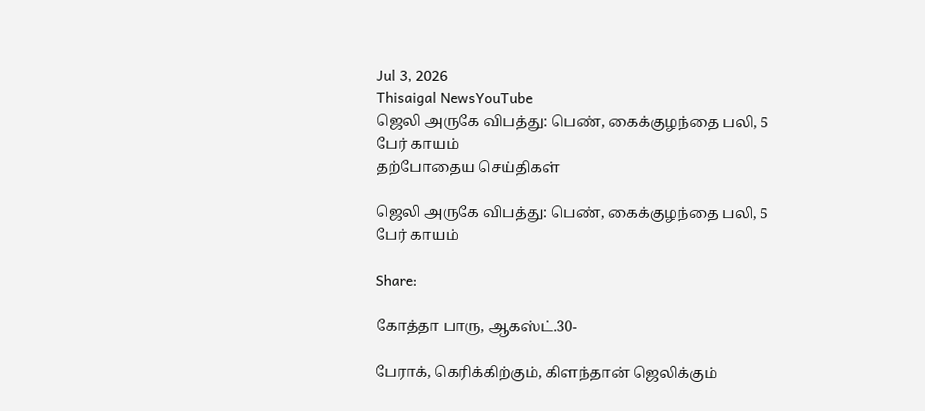Jul 3, 2026
Thisaigal NewsYouTube
ஜெலி அருகே விபத்து: பெண், கைக்குழந்தை பலி, 5 பேர் காயம்
தற்போதைய செய்திகள்

ஜெலி அருகே விபத்து: பெண், கைக்குழந்தை பலி, 5 பேர் காயம்

Share:

கோத்தா பாரு, ஆகஸ்ட்.30-

பேராக், கெரிக்கிற்கும், கிளந்தான் ஜெலிக்கும்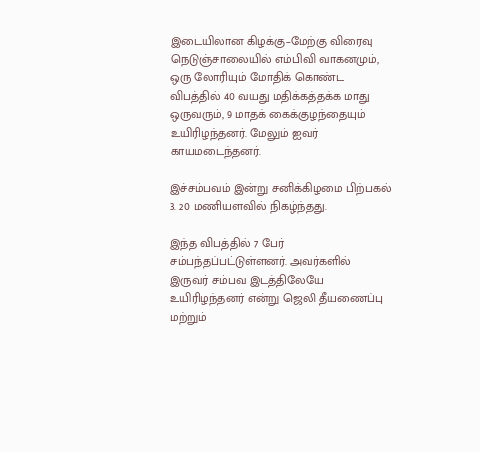இடையிலான கிழக்கு–மேற்கு விரைவு நெடுஞ்சாலையில் எம்பிவி வாகனமும், ஒரு லோரியும் மோதிக் கொண்ட விபத்தில் 40 வயது மதிக்கத்தக்க மாது ஒருவரும், 9 மாதக் கைக்குழந்தையும் உயிரிழந்தனர். மேலும் ஐவர் காயமடைந்தனர்.

இச்சம்பவம் இன்று சனிக்கிழமை பிற்பகல் 3. 20 மணியளவில் நிகழ்ந்தது.

இந்த விபத்தில் 7 பேர் சம்பந்தப்பட்டுள்ளனர். அவர்களில் இருவர் சம்பவ இடத்திலேயே உயிரிழந்தனர் என்று ஜெலி தீயணைப்பு மற்றும்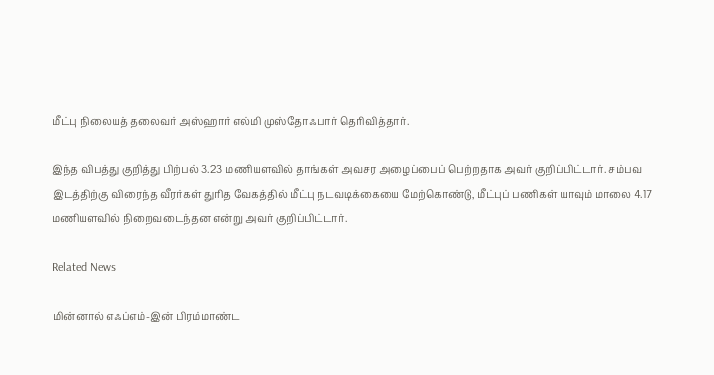மீட்பு நிலையத் தலைவர் அஸ்ஹார் எல்மி முஸ்தோஃபார் தெரிவித்தார்.

இந்த விபத்து குறித்து பிற்பல் 3.23 மணியளவில் தாங்கள் அவசர அழைப்பைப் பெற்றதாக அவர் குறிப்பிட்டார். சம்பவ இடத்திற்கு விரைந்த வீரர்கள் துரித வேகத்தில் மீட்பு நடவடிக்கையை மேற்கொண்டு, மீட்புப் பணிகள் யாவும் மாலை 4.17 மணியளவில் நிறைவடைந்தன என்று அவர் குறிப்பிட்டார்.

Related News

மின்னால் எஃப்எம்-இன் பிரம்மாண்ட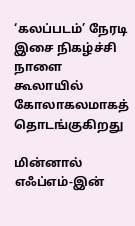‘கலப்படம்’ நேரடி இசை நிகழ்ச்சி நாளை கூலாயில்  கோலாகலமாகத் தொடங்குகிறது

மின்னால் எஃப்எம்-இன்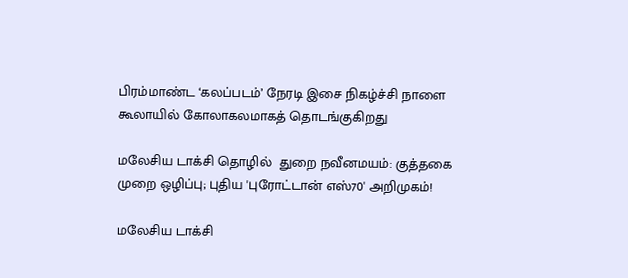பிரம்மாண்ட ‘கலப்படம்’ நேரடி இசை நிகழ்ச்சி நாளை கூலாயில் கோலாகலமாகத் தொடங்குகிறது

மலேசிய டாக்சி தொழில்  துறை நவீனமயம்: குத்தகை முறை ஒழிப்பு; புதிய 'புரோட்டான் எஸ்70' அறிமுகம்!

மலேசிய டாக்சி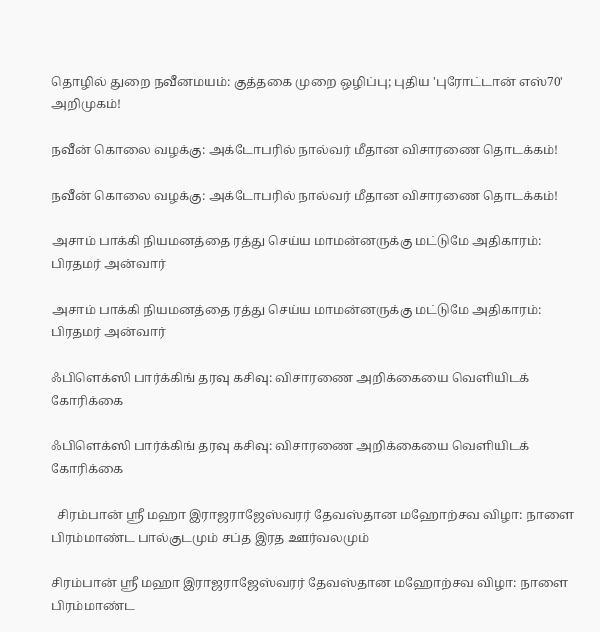தொழில் துறை நவீனமயம்: குத்தகை முறை ஒழிப்பு; புதிய 'புரோட்டான் எஸ்70' அறிமுகம்!

நவீன் கொலை வழக்கு: அக்டோபரில் நால்வர் மீதான விசாரணை தொடக்கம்!

நவீன் கொலை வழக்கு: அக்டோபரில் நால்வர் மீதான விசாரணை தொடக்கம்!

அசாம் பாக்கி நியமனத்தை ரத்து செய்ய மாமன்னருக்கு மட்டுமே அதிகாரம்: பிரதமர் அன்வார்

அசாம் பாக்கி நியமனத்தை ரத்து செய்ய மாமன்னருக்கு மட்டுமே அதிகாரம்: பிரதமர் அன்வார்

ஃபிளெக்ஸி பார்க்கிங் தரவு கசிவு: விசாரணை அறிக்கையை வெளியிடக் கோரிக்கை

ஃபிளெக்ஸி பார்க்கிங் தரவு கசிவு: விசாரணை அறிக்கையை வெளியிடக் கோரிக்கை

  சிரம்பான் ஸ்ரீ மஹா இராஜராஜேஸ்வரர் தேவஸ்தான மஹோற்சவ விழா: நாளை பிரம்மாண்ட பால்குடமும் சப்த இரத ஊர்வலமும்

சிரம்பான் ஸ்ரீ மஹா இராஜராஜேஸ்வரர் தேவஸ்தான மஹோற்சவ விழா: நாளை பிரம்மாண்ட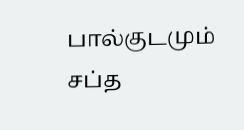பால்குடமும் சப்த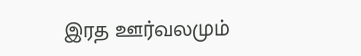இரத ஊர்வலமும்